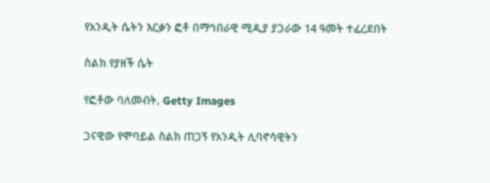የአንዲት ሴትን እርቃን ፎቶ በማኅበራዊ ሚዲያ ያጋራው 14 ዓመት ተፈረደበት

ስልክ የያዘች ሴት

የፎቶው ባለመብት, Getty Images

ጋናዊው የሞባይል ስልክ ጠጋኝ የአንዲት ሊባኖሳዊትን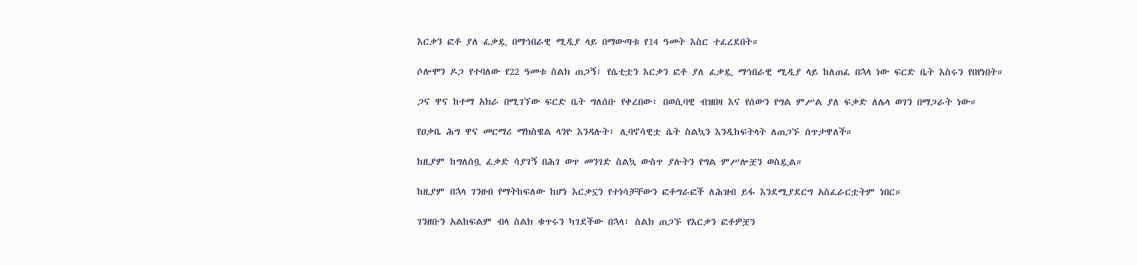እርቃን ፎቶ ያለ ፈቃዷ በማኅበራዊ ሚዲያ ላይ በማውጣቱ የ14 ዓመት እስር ተፈረደበት።

ሶሎሞን ዶጋ የተባለው የ22 ዓመቱ ስልክ ጠጋኝ፣ የሴቲቷን እርቃን ፎቶ ያለ ፈቃዷ ማኅበራዊ ሚዲያ ላይ ከለጠፈ በኋላ ነው ፍርድ ቤት እስሩን የበየነበት።

ጋና ዋና ከተማ አክራ በሚገኘው ፍርድ ቤት ግለሰቡ የቀረበው፣ በወሲባዊ ብዝበዛ እና የሰውን የግል ምሥል ያለ ፍቃድ ለሌላ ወገን በማጋራት ነው።

የዐቃቤ ሕግ ዋና መርማሪ ማክስዌል ላንዮ እንዳሉት፣ ሊባኖሳዊቷ ሴት ስልኳን እንዲከፍትላት ለጠጋኙ ሰጥታዋለች።

ከዚያም ከግለሰቧ ፈቃድ ሳያገኝ በሕገ ወጥ መንገድ ስልኳ ውስጥ ያሉትን የግል ምሥሎቿን ወስዷል።

ከዚያም በኋላ ገንዘብ የማትከፍለው ከሆነ እርቃኗን የተነሳቻቸውን ፎቶግራፎች ለሕዝብ ይፋ እንደሚያደርግ አስፈራርቷትም ነበር።

ገንዘቡን አልከፍልም ብላ ስልክ ቁጥሩን ካገደችው በኋላ፣ ስልክ ጠጋኙ የእርቃን ፎቶዎቿን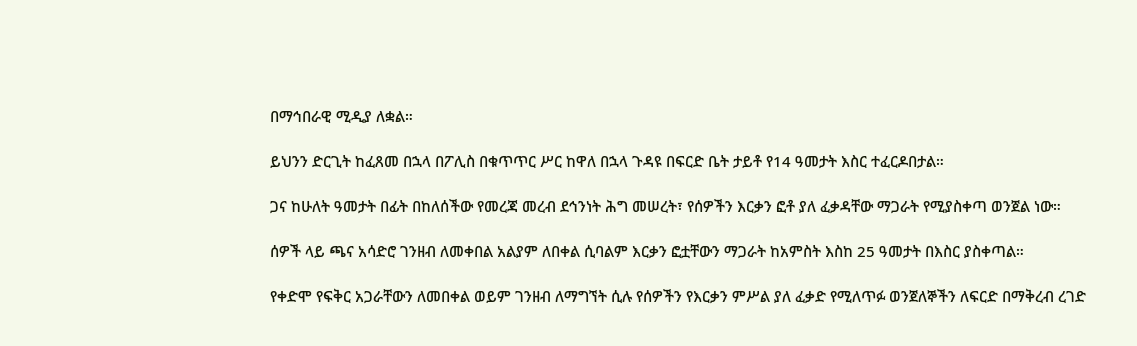በማኅበራዊ ሚዲያ ለቋል።

ይህንን ድርጊት ከፈጸመ በኋላ በፖሊስ በቁጥጥር ሥር ከዋለ በኋላ ጉዳዩ በፍርድ ቤት ታይቶ የ14 ዓመታት እስር ተፈርዶበታል።

ጋና ከሁለት ዓመታት በፊት በከለሰችው የመረጃ መረብ ደኅንነት ሕግ መሠረት፣ የሰዎችን እርቃን ፎቶ ያለ ፈቃዳቸው ማጋራት የሚያስቀጣ ወንጀል ነው።

ሰዎች ላይ ጫና አሳድሮ ገንዘብ ለመቀበል አልያም ለበቀል ሲባልም እርቃን ፎቷቸውን ማጋራት ከአምስት እስከ 25 ዓመታት በእስር ያስቀጣል።

የቀድሞ የፍቅር አጋራቸውን ለመበቀል ወይም ገንዘብ ለማግኘት ሲሉ የሰዎችን የእርቃን ምሥል ያለ ፈቃድ የሚለጥፉ ወንጀለኞችን ለፍርድ በማቅረብ ረገድ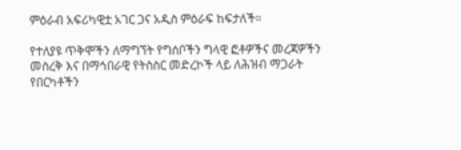ምዕራብ አፍሪካዊቷ አገር ጋና አዲስ ምዕራፍ ከፍታለች።

የተለያዩ ጥቅሞችን ለማግኘት የግሰቦችን ግላዊ ፎቶዎችና መረጃዎችን መስረቅ እና በማኅበራዊ የትስስር መድረኮች ላይ ለሕዝብ ማጋራት የበርካቶችን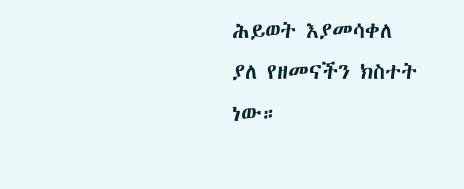ሕይወት እያመሳቀለ ያለ የዘመናችን ክስተት ነው።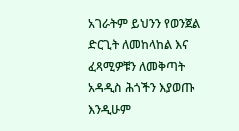አገራትም ይህንን የወንጀል ድርጊት ለመከላከል እና ፈጻሚዎቹን ለመቅጣት አዳዲስ ሕጎችን እያወጡ እንዲሁም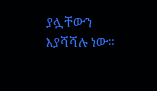ያሏቸውን እያሻሻሉ ነው።